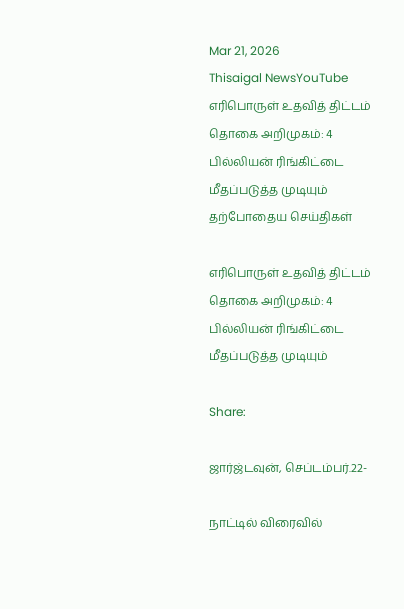Mar 21, 2026
Thisaigal NewsYouTube
எரிபொருள் உதவித் திட்டம் தொகை அறிமுகம்: 4 பில்லியன் ரிங்கிட்டை மீதப்படுத்த முடியும்
தற்போதைய செய்திகள்

எரிபொருள் உதவித் திட்டம் தொகை அறிமுகம்: 4 பில்லியன் ரிங்கிட்டை மீதப்படுத்த முடியும்

Share:

ஜார்ஜ்டவுன், செப்டம்பர்.22-

நாட்டில் விரைவில்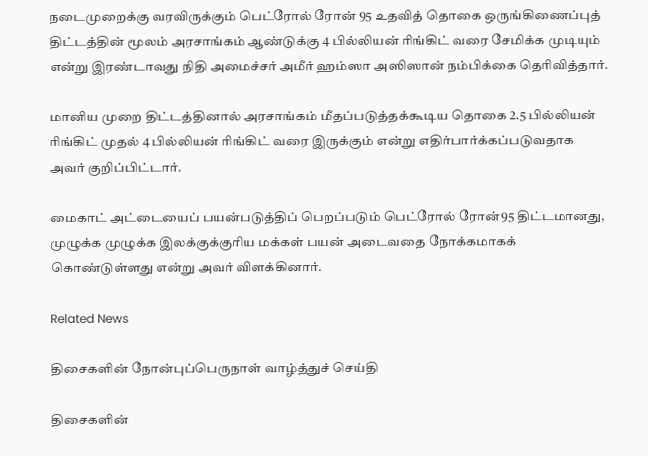நடைமுறைக்கு வரவிருக்கும் பெட்ரோல் ரோன் 95 உதவித் தொகை ஒருங்கிணைப்புத் திட்டத்தின் மூலம் அரசாங்கம் ஆண்டுக்கு 4 பில்லியன் ரிங்கிட் வரை சேமிக்க முடியும் என்று இரண்டாவது நிதி அமைச்சர் அமீர் ஹம்ஸா அஸிஸான் நம்பிக்கை தெரிவித்தார்.

மானிய முறை திட்டத்தினால் அரசாங்கம் மீதப்படுத்தக்கூடிய தொகை 2.5 பில்லியன் ரிங்கிட் முதல் 4 பில்லியன் ரிங்கிட் வரை இருக்கும் என்று எதிர்பார்க்கப்படுவதாக அவர் குறிப்பிட்டார்.

மைகாட் அட்டையைப் பயன்படுத்திப் பெறப்படும் பெட்ரோல் ரோன்95 திட்டமானது, முழுக்க முழுக்க இலக்குக்குரிய மக்கள் பயன் அடைவதை நோக்கமாகக் கொண்டுள்ளது என்று அவர் விளக்கினார்.

Related News

திசைகளின் நோன்புப்பெருநாள் வாழ்த்துச் செய்தி

திசைகளின்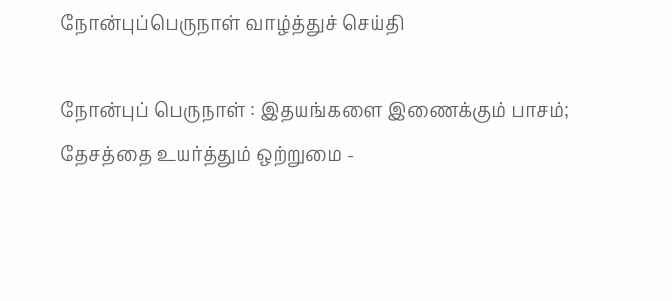நோன்புப்பெருநாள் வாழ்த்துச் செய்தி

நோன்புப் பெருநாள் : இதயங்களை இணைக்கும் பாசம்; தேசத்தை உயர்த்தும் ஒற்றுமை -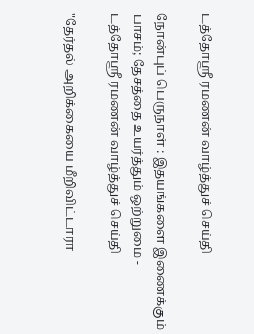டத்தோஶ்ரீ ரமணன் வாழ்த்துச் செய்தி

நோன்புப் பெருநாள் : இதயங்களை இணைக்கும் பாசம்; தேசத்தை உயர்த்தும் ஒற்றுமை - டத்தோஶ்ரீ ரமணன் வாழ்த்துச் செய்தி

"தேர்தல் அறிக்கையை மீறிவிட்டாரா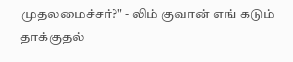முதலமைச்சர்?" - லிம் குவான் எங் கடும் தாக்குதல்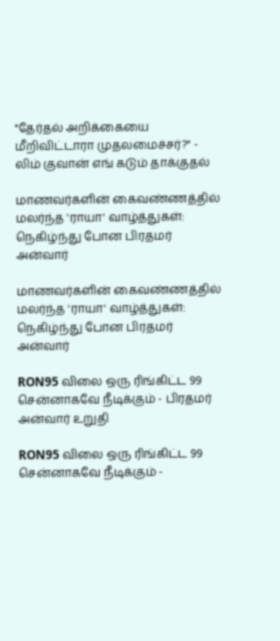"தேர்தல் அறிக்கையை மீறிவிட்டாரா முதலமைச்சர்?" - லிம் குவான் எங் கடும் தாக்குதல்

மாணவர்களின் கைவண்ணத்தில் மலர்ந்த 'ராயா' வாழ்த்துகள்: நெகிழ்ந்து போன பிரதமர் அன்வார்

மாணவர்களின் கைவண்ணத்தில் மலர்ந்த 'ராயா' வாழ்த்துகள்: நெகிழ்ந்து போன பிரதமர் அன்வார்

RON95 விலை ஒரு ரிங்கிட்ட 99 சென்னாகவே நீடிக்கும் - பிரதமர் அன்வார் உறுதி

RON95 விலை ஒரு ரிங்கிட்ட 99 சென்னாகவே நீடிக்கும் -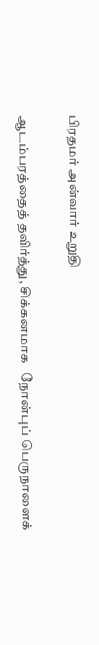பிரதமர் அன்வார் உறுதி

ஆடம்பரத்தைத் தவிர்த்து, சிக்கனமாக   நோன்புப் பெருநாளைக்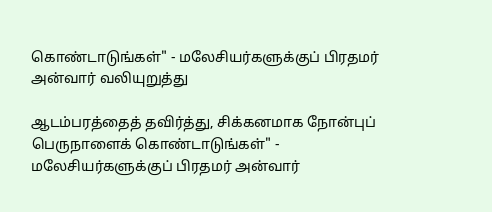கொண்டாடுங்கள்" - மலேசியர்களுக்குப் பிரதமர் அன்வார் வலியுறுத்து

ஆடம்பரத்தைத் தவிர்த்து, சிக்கனமாக நோன்புப் பெருநாளைக் கொண்டாடுங்கள்" - மலேசியர்களுக்குப் பிரதமர் அன்வார்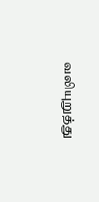வலியுறுத்து